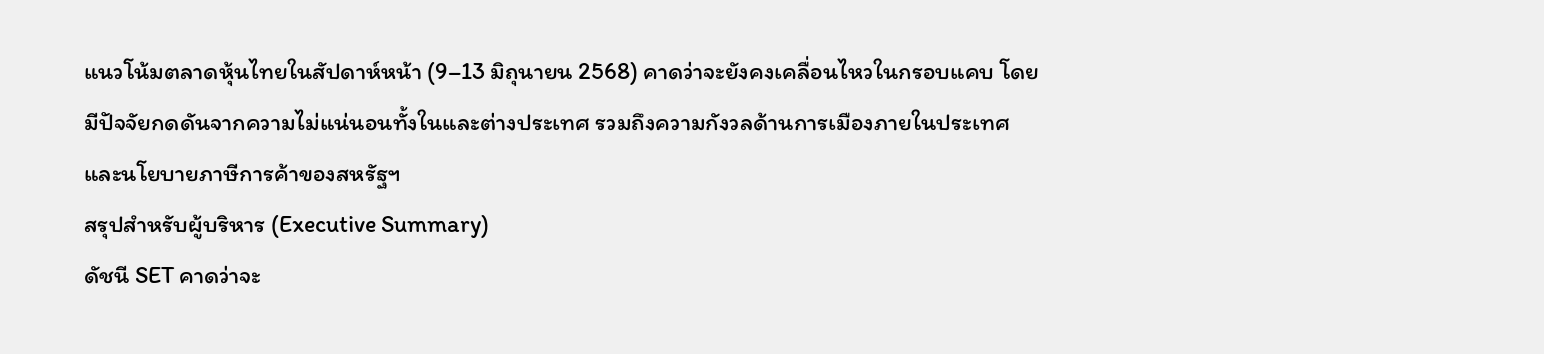แนวโน้มตลาดหุ้นไทยในสัปดาห์หน้า (9–13 มิถุนายน 2568) คาดว่าจะยังคงเคลื่อนไหวในกรอบแคบ โดยมีปัจจัยกดดันจากความไม่แน่นอนทั้งในและต่างประเทศ รวมถึงความกังวลด้านการเมืองภายในประเทศและนโยบายภาษีการค้าของสหรัฐฯ
สรุปสำหรับผู้บริหาร (Executive Summary)
ดัชนี SET คาดว่าจะ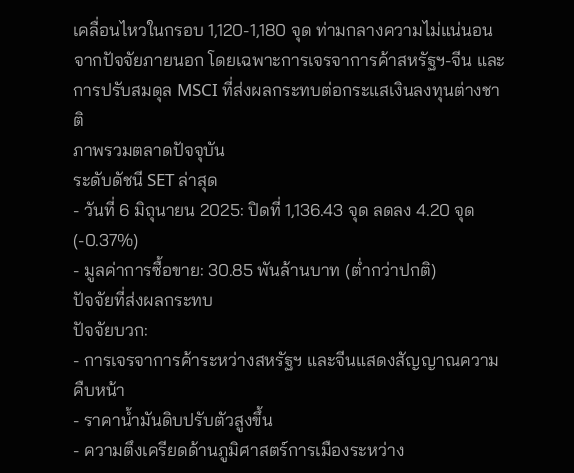เคลื่อนไหวในกรอบ 1,120-1,180 จุด ท่ามกลางความไม่แน่นอนจากปัจจัยภายนอก โดยเฉพาะการเจรจาการค้าสหรัฐฯ-จีน และการปรับสมดุล MSCI ที่ส่งผลกระทบต่อกระแสเงินลงทุนต่างชาติ
ภาพรวมตลาดปัจจุบัน
ระดับดัชนี SET ล่าสุด
- วันที่ 6 มิถุนายน 2025: ปิดที่ 1,136.43 จุด ลดลง 4.20 จุด (-0.37%)
- มูลค่าการซื้อขาย: 30.85 พันล้านบาท (ต่ำกว่าปกติ)
ปัจจัยที่ส่งผลกระทบ
ปัจจัยบวก:
- การเจรจาการค้าระหว่างสหรัฐฯ และจีนแสดงสัญญาณความคืบหน้า
- ราคาน้ำมันดิบปรับตัวสูงขึ้น
- ความตึงเครียดด้านภูมิศาสตร์การเมืองระหว่าง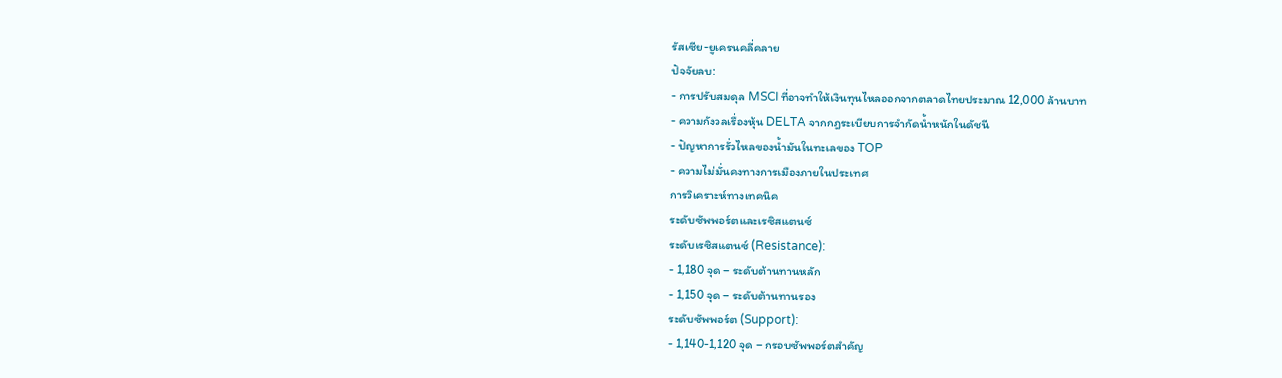รัสเซีย-ยูเครนคลี่คลาย
ปัจจัยลบ:
- การปรับสมดุล MSCI ที่อาจทำให้เงินทุนไหลออกจากตลาดไทยประมาณ 12,000 ล้านบาท
- ความกังวลเรื่องหุ้น DELTA จากกฎระเบียบการจำกัดน้ำหนักในดัชนี
- ปัญหาการรั่วไหลของน้ำมันในทะเลของ TOP
- ความไม่มั่นคงทางการเมืองภายในประเทศ
การวิเคราะห์ทางเทคนิค
ระดับซัพพอร์ตและเรซิสแตนซ์
ระดับเรซิสแตนซ์ (Resistance):
- 1,180 จุด – ระดับต้านทานหลัก
- 1,150 จุด – ระดับต้านทานรอง
ระดับซัพพอร์ต (Support):
- 1,140-1,120 จุด – กรอบซัพพอร์ตสำคัญ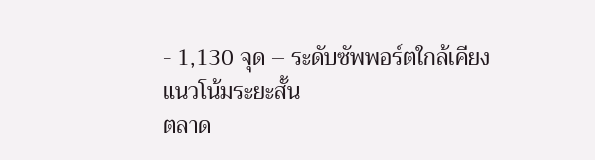- 1,130 จุด – ระดับซัพพอร์ตใกล้เคียง
แนวโน้มระยะสั้น
ตลาด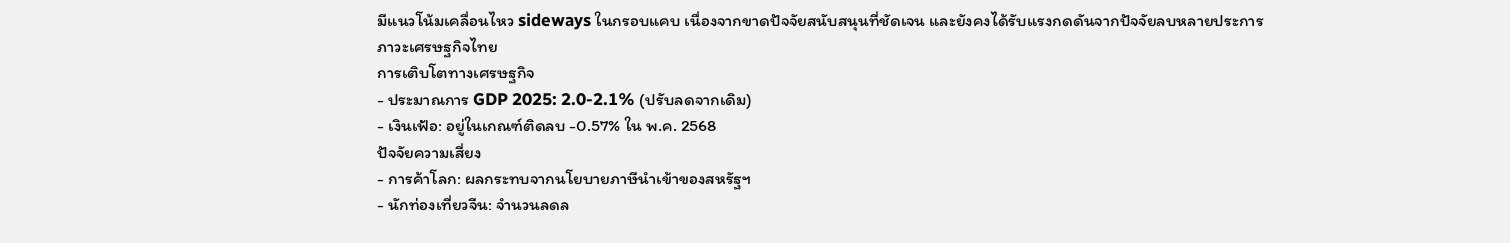มีแนวโน้มเคลื่อนไหว sideways ในกรอบแคบ เนื่องจากขาดปัจจัยสนับสนุนที่ชัดเจน และยังคงได้รับแรงกดดันจากปัจจัยลบหลายประการ
ภาวะเศรษฐกิจไทย
การเติบโตทางเศรษฐกิจ
- ประมาณการ GDP 2025: 2.0-2.1% (ปรับลดจากเดิม)
- เงินเฟ้อ: อยู่ในเกณฑ์ติดลบ -0.57% ใน พ.ค. 2568
ปัจจัยความเสี่ยง
- การค้าโลก: ผลกระทบจากนโยบายภาษีนำเข้าของสหรัฐฯ
- นักท่องเที่ยวจีน: จำนวนลดล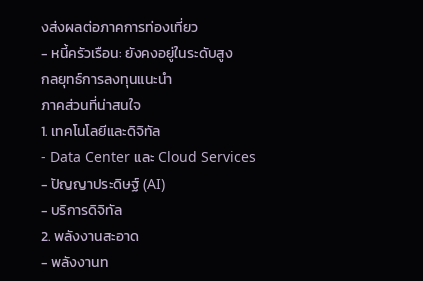งส่งผลต่อภาคการท่องเที่ยว
- หนี้ครัวเรือน: ยังคงอยู่ในระดับสูง
กลยุทธ์การลงทุนแนะนำ
ภาคส่วนที่น่าสนใจ
1. เทคโนโลยีและดิจิทัล
- Data Center และ Cloud Services
- ปัญญาประดิษฐ์ (AI)
- บริการดิจิทัล
2. พลังงานสะอาด
- พลังงานท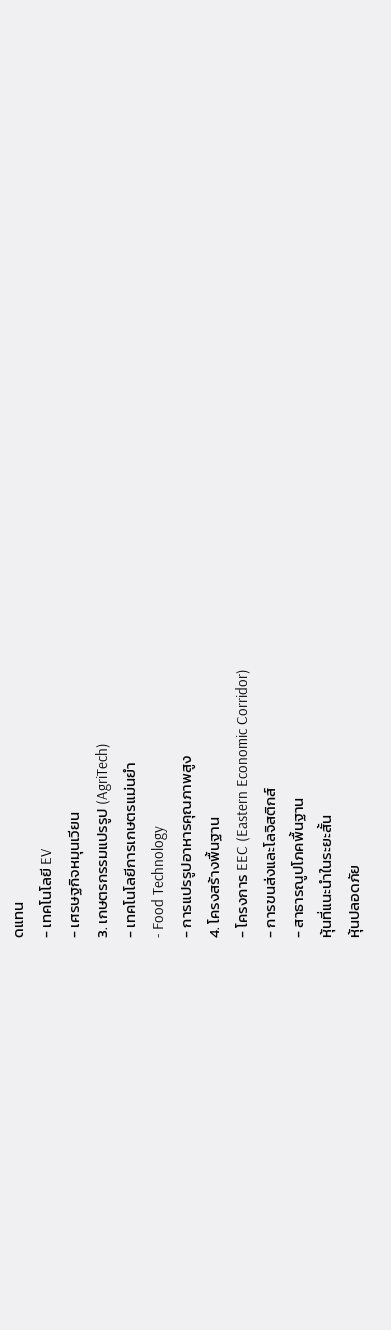ดแทน
- เทคโนโลยี EV
- เศรษฐกิจหมุนเวียน
3. เกษตรกรรมแปรรูป (AgriTech)
- เทคโนโลยีการเกษตรแม่นยำ
- Food Technology
- การแปรรูปอาหารคุณภาพสูง
4. โครงสร้างพื้นฐาน
- โครงการ EEC (Eastern Economic Corridor)
- การขนส่งและโลจิสติกส์
- สาธารณูปโภคพื้นฐาน
หุ้นที่แนะนำในระยะสั้น
หุ้นปลอดภัย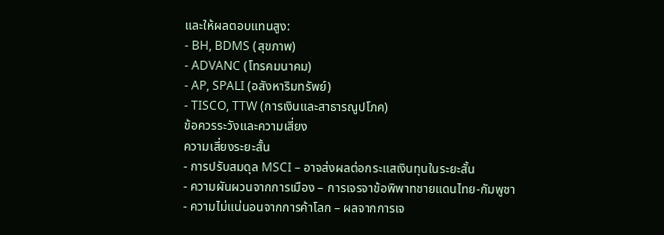และให้ผลตอบแทนสูง:
- BH, BDMS (สุขภาพ)
- ADVANC (โทรคมนาคม)
- AP, SPALI (อสังหาริมทรัพย์)
- TISCO, TTW (การเงินและสาธารณูปโภค)
ข้อควรระวังและความเสี่ยง
ความเสี่ยงระยะสั้น
- การปรับสมดุล MSCI – อาจส่งผลต่อกระแสเงินทุนในระยะสั้น
- ความผันผวนจากการเมือง – การเจรจาข้อพิพาทชายแดนไทย-กัมพูชา
- ความไม่แน่นอนจากการค้าโลก – ผลจากการเจ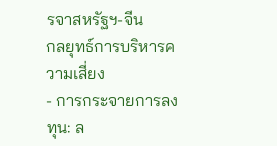รจาสหรัฐฯ-จีน
กลยุทธ์การบริหารความเสี่ยง
- การกระจายการลงทุน: ล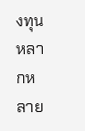งทุนหลากหลาย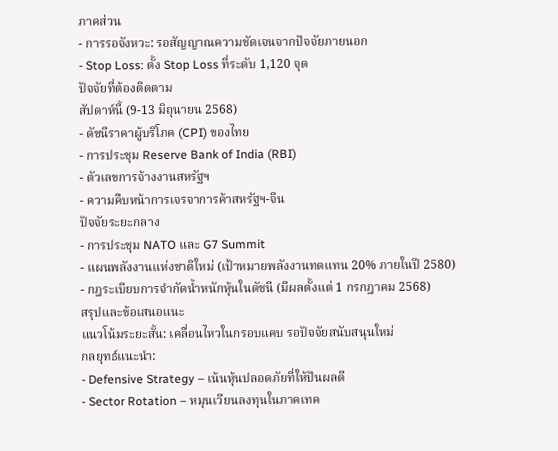ภาคส่วน
- การรอจังหวะ: รอสัญญาณความชัดเจนจากปัจจัยภายนอก
- Stop Loss: ตั้ง Stop Loss ที่ระดับ 1,120 จุด
ปัจจัยที่ต้องติดตาม
สัปดาห์นี้ (9-13 มิถุนายน 2568)
- ดัชนีราคาผู้บริโภค (CPI) ของไทย
- การประชุม Reserve Bank of India (RBI)
- ตัวเลขการจ้างงานสหรัฐฯ
- ความคืบหน้าการเจรจาการค้าสหรัฐฯ-จีน
ปัจจัยระยะกลาง
- การประชุม NATO และ G7 Summit
- แผนพลังงานแห่งชาติใหม่ (เป้าหมายพลังงานทดแทน 20% ภายในปี 2580)
- กฎระเบียบการจำกัดน้ำหนักหุ้นในดัชนี (มีผลตั้งแต่ 1 กรกฎาคม 2568)
สรุปและข้อเสนอแนะ
แนวโน้มระยะสั้น: เคลื่อนไหวในกรอบแคบ รอปัจจัยสนับสนุนใหม่
กลยุทธ์แนะนำ:
- Defensive Strategy – เน้นหุ้นปลอดภัยที่ให้ปันผลดี
- Sector Rotation – หมุนเวียนลงทุนในภาคเทค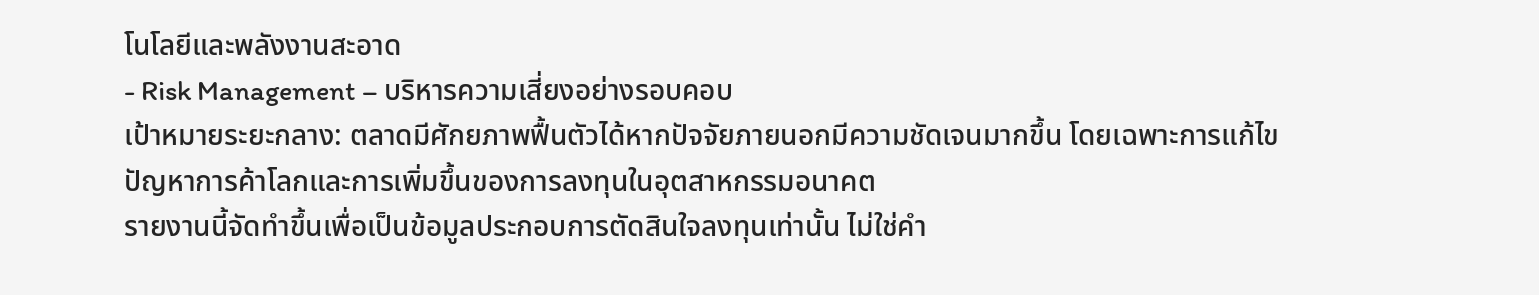โนโลยีและพลังงานสะอาด
- Risk Management – บริหารความเสี่ยงอย่างรอบคอบ
เป้าหมายระยะกลาง: ตลาดมีศักยภาพฟื้นตัวได้หากปัจจัยภายนอกมีความชัดเจนมากขึ้น โดยเฉพาะการแก้ไขปัญหาการค้าโลกและการเพิ่มขึ้นของการลงทุนในอุตสาหกรรมอนาคต
รายงานนี้จัดทำขึ้นเพื่อเป็นข้อมูลประกอบการตัดสินใจลงทุนเท่านั้น ไม่ใช่คำ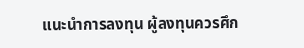แนะนำการลงทุน ผู้ลงทุนควรศึก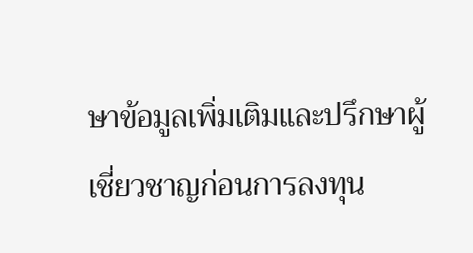ษาข้อมูลเพิ่มเติมและปรึกษาผู้เชี่ยวชาญก่อนการลงทุน